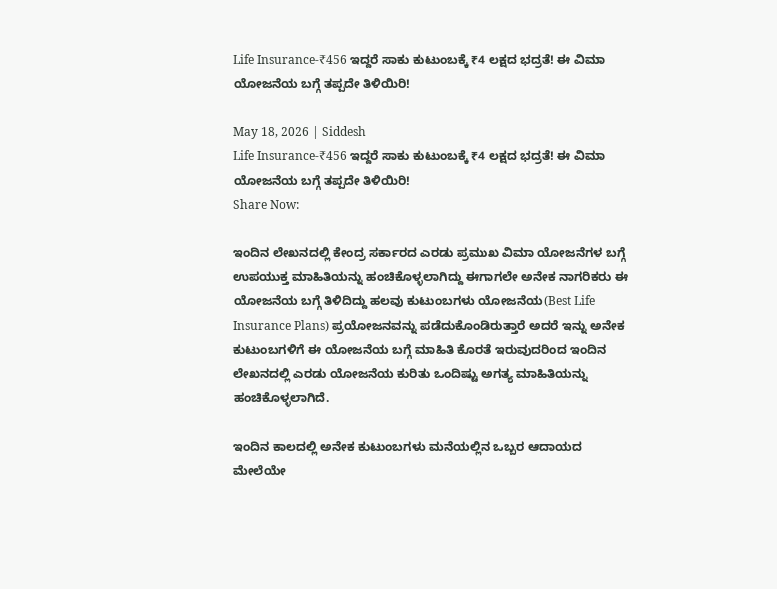Life Insurance-₹456 ಇದ್ದರೆ ಸಾಕು ಕುಟುಂಬಕ್ಕೆ ₹4 ಲಕ್ಷದ ಭದ್ರತೆ! ಈ ವಿಮಾ ಯೋಜನೆಯ ಬಗ್ಗೆ ತಪ್ಪದೇ ತಿಳಿಯಿರಿ!

May 18, 2026 | Siddesh
Life Insurance-₹456 ಇದ್ದರೆ ಸಾಕು ಕುಟುಂಬಕ್ಕೆ ₹4 ಲಕ್ಷದ ಭದ್ರತೆ! ಈ ವಿಮಾ ಯೋಜನೆಯ ಬಗ್ಗೆ ತಪ್ಪದೇ ತಿಳಿಯಿರಿ!
Share Now:

ಇಂದಿನ ಲೇಖನದಲ್ಲಿ ಕೇಂದ್ರ ಸರ್ಕಾರದ ಎರಡು ಪ್ರಮುಖ ವಿಮಾ ಯೋಜನೆಗಳ ಬಗ್ಗೆ ಉಪಯುಕ್ತ ಮಾಹಿತಿಯನ್ನು ಹಂಚಿಕೊಳ್ಳಲಾಗಿದ್ದು ಈಗಾಗಲೇ ಅನೇಕ ನಾಗರಿಕರು ಈ ಯೋಜನೆಯ ಬಗ್ಗೆ ತಿಳಿದಿದ್ದು ಹಲವು ಕುಟುಂಬಗಳು ಯೋಜನೆಯ(Best Life Insurance Plans) ಪ್ರಯೋಜನವನ್ನು ಪಡೆದುಕೊಂಡಿರುತ್ತಾರೆ ಅದರೆ ಇನ್ನು ಅನೇಕ ಕುಟುಂಬಗಳಿಗೆ ಈ ಯೋಜನೆಯ ಬಗ್ಗೆ ಮಾಹಿತಿ ಕೊರತೆ ಇರುವುದರಿಂದ ಇಂದಿನ ಲೇಖನದಲ್ಲಿ ಎರಡು ಯೋಜನೆಯ ಕುರಿತು ಒಂದಿಷ್ಟು ಅಗತ್ಯ ಮಾಹಿತಿಯನ್ನು ಹಂಚಿಕೊಳ್ಳಲಾಗಿದೆ.

ಇಂದಿನ ಕಾಲದಲ್ಲಿ ಅನೇಕ ಕುಟುಂಬಗಳು ಮನೆಯಲ್ಲಿನ ಒಬ್ಬರ ಆದಾಯದ ಮೇಲೆಯೇ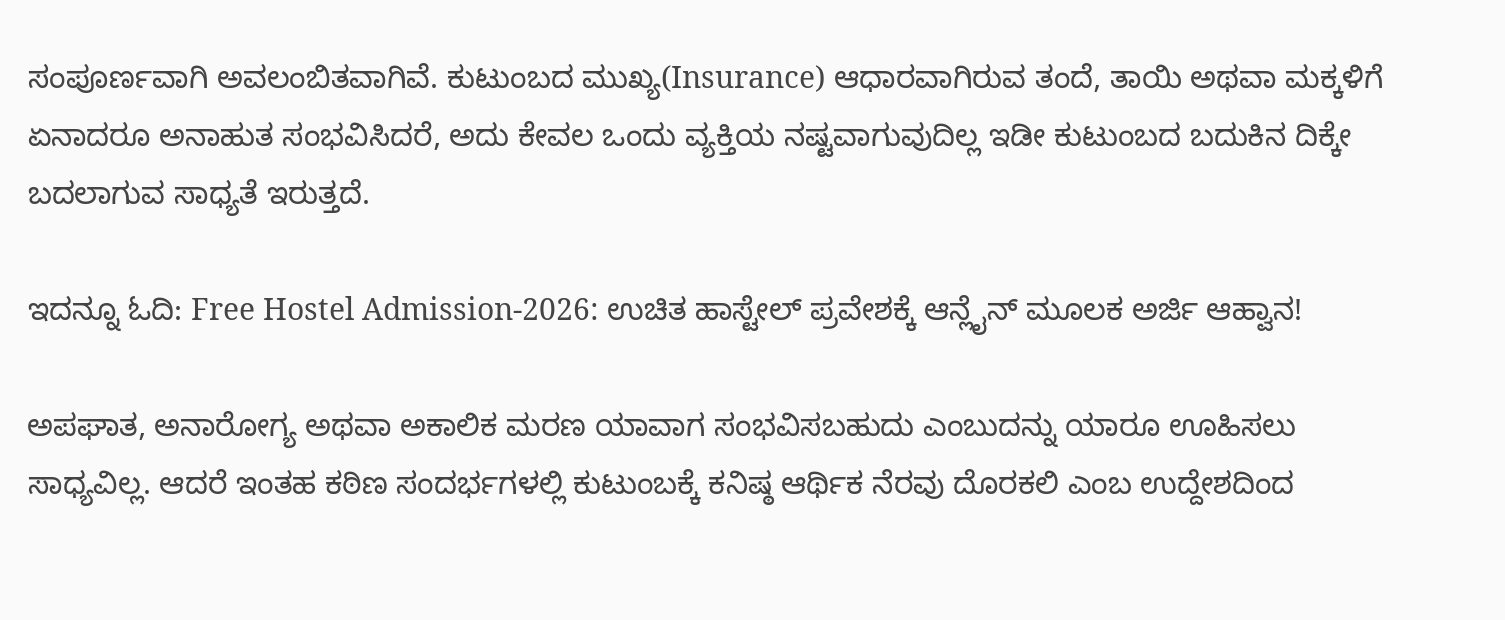ಸಂಪೂರ್ಣವಾಗಿ ಅವಲಂಬಿತವಾಗಿವೆ. ಕುಟುಂಬದ ಮುಖ್ಯ(Insurance) ಆಧಾರವಾಗಿರುವ ತಂದೆ, ತಾಯಿ ಅಥವಾ ಮಕ್ಕಳಿಗೆ ಏನಾದರೂ ಅನಾಹುತ ಸಂಭವಿಸಿದರೆ, ಅದು ಕೇವಲ ಒಂದು ವ್ಯಕ್ತಿಯ ನಷ್ಟವಾಗುವುದಿಲ್ಲ ಇಡೀ ಕುಟುಂಬದ ಬದುಕಿನ ದಿಕ್ಕೇ ಬದಲಾಗುವ ಸಾಧ್ಯತೆ ಇರುತ್ತದೆ.

ಇದನ್ನೂ ಓದಿ: Free Hostel Admission-2026: ಉಚಿತ ಹಾಸ್ಟೇಲ್ ಪ್ರವೇಶಕ್ಕೆ ಆನ್ಲೈನ್ ಮೂಲಕ ಅರ್ಜಿ ಆಹ್ವಾನ!

ಅಪಘಾತ, ಅನಾರೋಗ್ಯ ಅಥವಾ ಅಕಾಲಿಕ ಮರಣ ಯಾವಾಗ ಸಂಭವಿಸಬಹುದು ಎಂಬುದನ್ನು ಯಾರೂ ಊಹಿಸಲು ಸಾಧ್ಯವಿಲ್ಲ. ಆದರೆ ಇಂತಹ ಕಠಿಣ ಸಂದರ್ಭಗಳಲ್ಲಿ ಕುಟುಂಬಕ್ಕೆ ಕನಿಷ್ಠ ಆರ್ಥಿಕ ನೆರವು ದೊರಕಲಿ ಎಂಬ ಉದ್ದೇಶದಿಂದ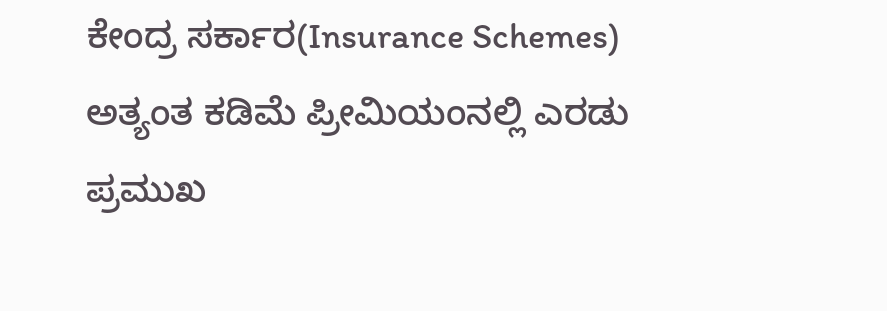ಕೇಂದ್ರ ಸರ್ಕಾರ(Insurance Schemes) ಅತ್ಯಂತ ಕಡಿಮೆ ಪ್ರೀಮಿಯಂನಲ್ಲಿ ಎರಡು ಪ್ರಮುಖ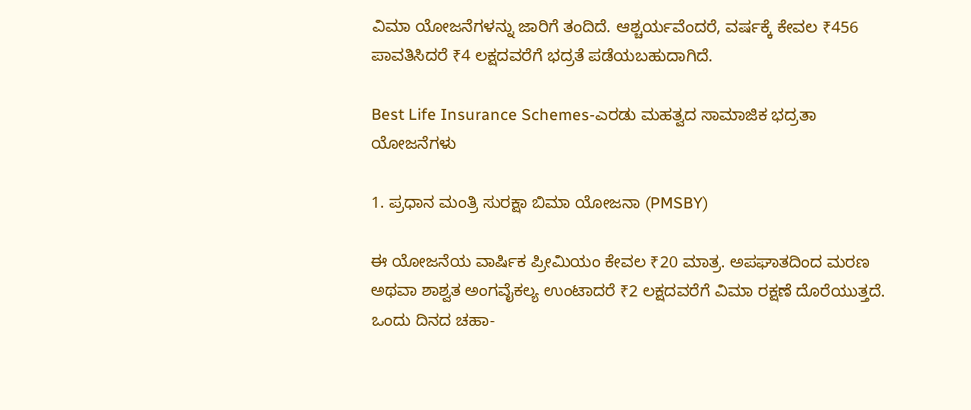ವಿಮಾ ಯೋಜನೆಗಳನ್ನು ಜಾರಿಗೆ ತಂದಿದೆ. ಆಶ್ಚರ್ಯವೆಂದರೆ, ವರ್ಷಕ್ಕೆ ಕೇವಲ ₹456 ಪಾವತಿಸಿದರೆ ₹4 ಲಕ್ಷದವರೆಗೆ ಭದ್ರತೆ ಪಡೆಯಬಹುದಾಗಿದೆ.

Best Life Insurance Schemes-ಎರಡು ಮಹತ್ವದ ಸಾಮಾಜಿಕ ಭದ್ರತಾ ಯೋಜನೆಗಳು

1. ಪ್ರಧಾನ ಮಂತ್ರಿ ಸುರಕ್ಷಾ ಬಿಮಾ ಯೋಜನಾ (PMSBY)

ಈ ಯೋಜನೆಯ ವಾರ್ಷಿಕ ಪ್ರೀಮಿಯಂ ಕೇವಲ ₹20 ಮಾತ್ರ. ಅಪಘಾತದಿಂದ ಮರಣ ಅಥವಾ ಶಾಶ್ವತ ಅಂಗವೈಕಲ್ಯ ಉಂಟಾದರೆ ₹2 ಲಕ್ಷದವರೆಗೆ ವಿಮಾ ರಕ್ಷಣೆ ದೊರೆಯುತ್ತದೆ. ಒಂದು ದಿನದ ಚಹಾ-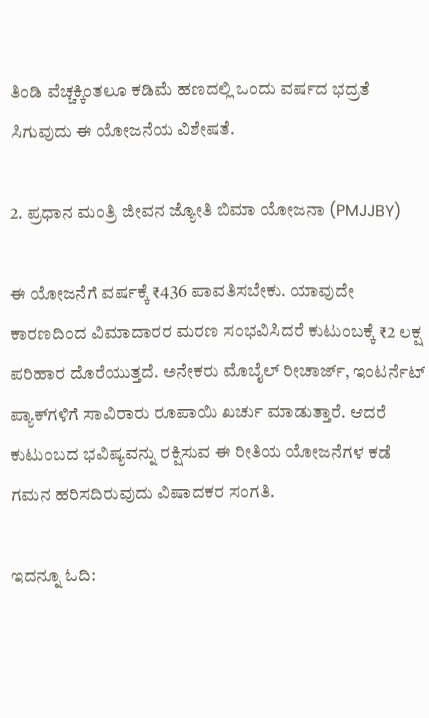ತಿಂಡಿ ವೆಚ್ಚಕ್ಕಿಂತಲೂ ಕಡಿಮೆ ಹಣದಲ್ಲಿ ಒಂದು ವರ್ಷದ ಭದ್ರತೆ ಸಿಗುವುದು ಈ ಯೋಜನೆಯ ವಿಶೇಷತೆ.

2. ಪ್ರಧಾನ ಮಂತ್ರಿ ಜೀವನ ಜ್ಯೋತಿ ಬಿಮಾ ಯೋಜನಾ (PMJJBY)

ಈ ಯೋಜನೆಗೆ ವರ್ಷಕ್ಕೆ ₹436 ಪಾವತಿಸಬೇಕು. ಯಾವುದೇ ಕಾರಣದಿಂದ ವಿಮಾದಾರರ ಮರಣ ಸಂಭವಿಸಿದರೆ ಕುಟುಂಬಕ್ಕೆ ₹2 ಲಕ್ಷ ಪರಿಹಾರ ದೊರೆಯುತ್ತದೆ. ಅನೇಕರು ಮೊಬೈಲ್ ರೀಚಾರ್ಜ್, ಇಂಟರ್ನೆಟ್ ಪ್ಯಾಕ್‌ಗಳಿಗೆ ಸಾವಿರಾರು ರೂಪಾಯಿ ಖರ್ಚು ಮಾಡುತ್ತಾರೆ. ಆದರೆ ಕುಟುಂಬದ ಭವಿಷ್ಯವನ್ನು ರಕ್ಷಿಸುವ ಈ ರೀತಿಯ ಯೋಜನೆಗಳ ಕಡೆ ಗಮನ ಹರಿಸದಿರುವುದು ವಿಷಾದಕರ ಸಂಗತಿ.

ಇದನ್ನೂ ಓದಿ: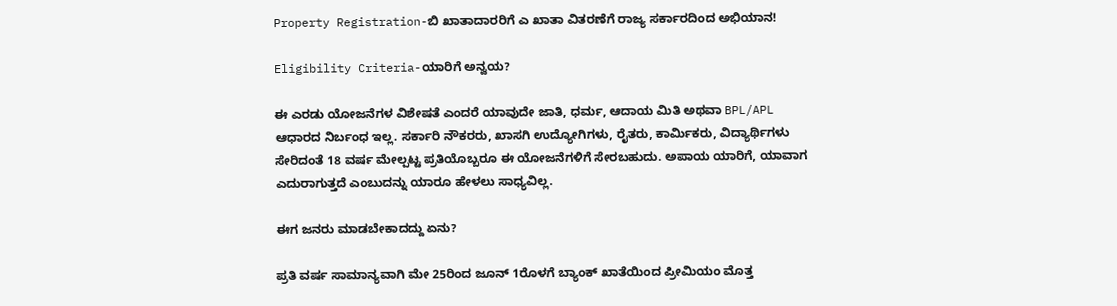Property Registration-ಬಿ ಖಾತಾದಾರರಿಗೆ ಎ ಖಾತಾ ವಿತರಣೆಗೆ ರಾಜ್ಯ ಸರ್ಕಾರದಿಂದ ಅಭಿಯಾನ!

Eligibility Criteria-ಯಾರಿಗೆ ಅನ್ವಯ?

ಈ ಎರಡು ಯೋಜನೆಗಳ ವಿಶೇಷತೆ ಎಂದರೆ ಯಾವುದೇ ಜಾತಿ, ಧರ್ಮ, ಆದಾಯ ಮಿತಿ ಅಥವಾ BPL/APL ಆಧಾರದ ನಿರ್ಬಂಧ ಇಲ್ಲ. ಸರ್ಕಾರಿ ನೌಕರರು, ಖಾಸಗಿ ಉದ್ಯೋಗಿಗಳು, ರೈತರು, ಕಾರ್ಮಿಕರು, ವಿದ್ಯಾರ್ಥಿಗಳು ಸೇರಿದಂತೆ 18 ವರ್ಷ ಮೇಲ್ಪಟ್ಟ ಪ್ರತಿಯೊಬ್ಬರೂ ಈ ಯೋಜನೆಗಳಿಗೆ ಸೇರಬಹುದು. ಅಪಾಯ ಯಾರಿಗೆ, ಯಾವಾಗ ಎದುರಾಗುತ್ತದೆ ಎಂಬುದನ್ನು ಯಾರೂ ಹೇಳಲು ಸಾಧ್ಯವಿಲ್ಲ.

ಈಗ ಜನರು ಮಾಡಬೇಕಾದದ್ದು ಏನು?

ಪ್ರತಿ ವರ್ಷ ಸಾಮಾನ್ಯವಾಗಿ ಮೇ 25ರಿಂದ ಜೂನ್ 1ರೊಳಗೆ ಬ್ಯಾಂಕ್ ಖಾತೆಯಿಂದ ಪ್ರೀಮಿಯಂ ಮೊತ್ತ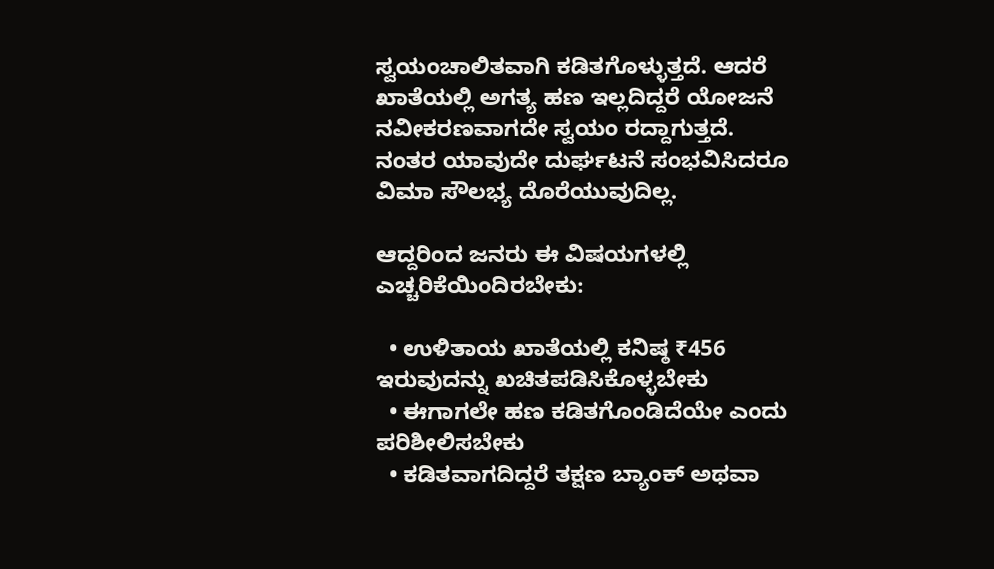ಸ್ವಯಂಚಾಲಿತವಾಗಿ ಕಡಿತಗೊಳ್ಳುತ್ತದೆ. ಆದರೆ ಖಾತೆಯಲ್ಲಿ ಅಗತ್ಯ ಹಣ ಇಲ್ಲದಿದ್ದರೆ ಯೋಜನೆ ನವೀಕರಣವಾಗದೇ ಸ್ವಯಂ ರದ್ದಾಗುತ್ತದೆ. ನಂತರ ಯಾವುದೇ ದುರ್ಘಟನೆ ಸಂಭವಿಸಿದರೂ ವಿಮಾ ಸೌಲಭ್ಯ ದೊರೆಯುವುದಿಲ್ಲ.

ಆದ್ದರಿಂದ ಜನರು ಈ ವಿಷಯಗಳಲ್ಲಿ ಎಚ್ಚರಿಕೆಯಿಂದಿರಬೇಕು:

  • ಉಳಿತಾಯ ಖಾತೆಯಲ್ಲಿ ಕನಿಷ್ಠ ₹456 ಇರುವುದನ್ನು ಖಚಿತಪಡಿಸಿಕೊಳ್ಳಬೇಕು
  • ಈಗಾಗಲೇ ಹಣ ಕಡಿತಗೊಂಡಿದೆಯೇ ಎಂದು ಪರಿಶೀಲಿಸಬೇಕು
  • ಕಡಿತವಾಗದಿದ್ದರೆ ತಕ್ಷಣ ಬ್ಯಾಂಕ್ ಅಥವಾ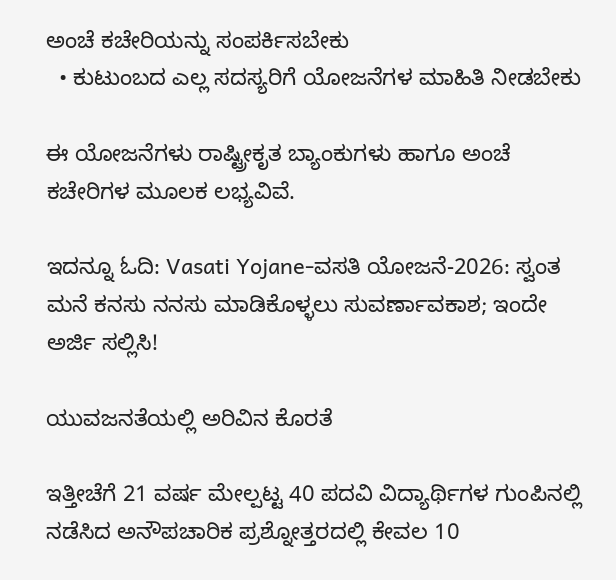ಅಂಚೆ ಕಚೇರಿಯನ್ನು ಸಂಪರ್ಕಿಸಬೇಕು
  • ಕುಟುಂಬದ ಎಲ್ಲ ಸದಸ್ಯರಿಗೆ ಯೋಜನೆಗಳ ಮಾಹಿತಿ ನೀಡಬೇಕು

ಈ ಯೋಜನೆಗಳು ರಾಷ್ಟ್ರೀಕೃತ ಬ್ಯಾಂಕುಗಳು ಹಾಗೂ ಅಂಚೆ ಕಚೇರಿಗಳ ಮೂಲಕ ಲಭ್ಯವಿವೆ.

ಇದನ್ನೂ ಓದಿ: Vasati Yojane-ವಸತಿ ಯೋಜನೆ-2026: ಸ್ವಂತ ಮನೆ ಕನಸು ನನಸು ಮಾಡಿಕೊಳ್ಳಲು ಸುವರ್ಣಾವಕಾಶ; ಇಂದೇ ಅರ್ಜಿ ಸಲ್ಲಿಸಿ!

ಯುವಜನತೆಯಲ್ಲಿ ಅರಿವಿನ ಕೊರತೆ

ಇತ್ತೀಚೆಗೆ 21 ವರ್ಷ ಮೇಲ್ಪಟ್ಟ 40 ಪದವಿ ವಿದ್ಯಾರ್ಥಿಗಳ ಗುಂಪಿನಲ್ಲಿ ನಡೆಸಿದ ಅನೌಪಚಾರಿಕ ಪ್ರಶ್ನೋತ್ತರದಲ್ಲಿ ಕೇವಲ 10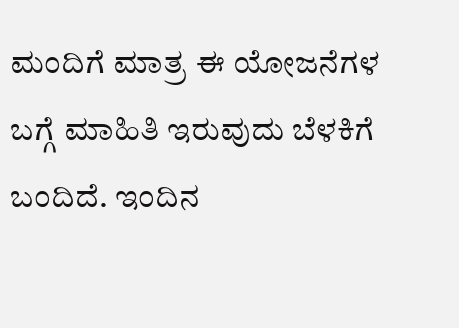ಮಂದಿಗೆ ಮಾತ್ರ ಈ ಯೋಜನೆಗಳ ಬಗ್ಗೆ ಮಾಹಿತಿ ಇರುವುದು ಬೆಳಕಿಗೆ ಬಂದಿದೆ. ಇಂದಿನ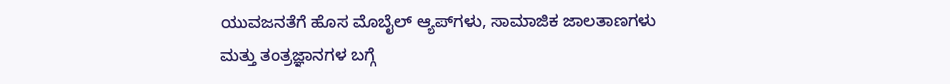ಯುವಜನತೆಗೆ ಹೊಸ ಮೊಬೈಲ್ ಆ್ಯಪ್‌ಗಳು, ಸಾಮಾಜಿಕ ಜಾಲತಾಣಗಳು ಮತ್ತು ತಂತ್ರಜ್ಞಾನಗಳ ಬಗ್ಗೆ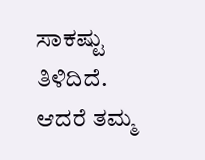ಸಾಕಷ್ಟು ತಿಳಿದಿದೆ. ಆದರೆ ತಮ್ಮ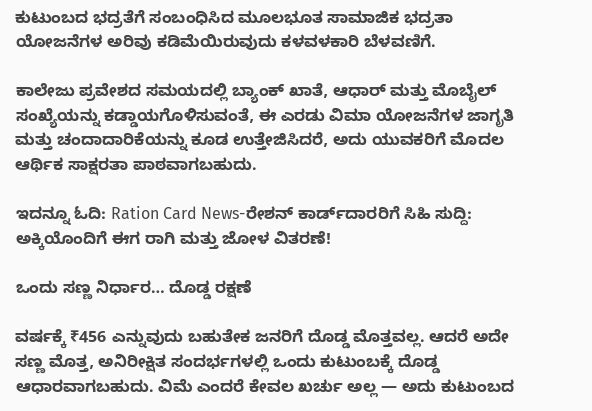ಕುಟುಂಬದ ಭದ್ರತೆಗೆ ಸಂಬಂಧಿಸಿದ ಮೂಲಭೂತ ಸಾಮಾಜಿಕ ಭದ್ರತಾ ಯೋಜನೆಗಳ ಅರಿವು ಕಡಿಮೆಯಿರುವುದು ಕಳವಳಕಾರಿ ಬೆಳವಣಿಗೆ.

ಕಾಲೇಜು ಪ್ರವೇಶದ ಸಮಯದಲ್ಲಿ ಬ್ಯಾಂಕ್ ಖಾತೆ, ಆಧಾರ್ ಮತ್ತು ಮೊಬೈಲ್ ಸಂಖ್ಯೆಯನ್ನು ಕಡ್ಡಾಯಗೊಳಿಸುವಂತೆ, ಈ ಎರಡು ವಿಮಾ ಯೋಜನೆಗಳ ಜಾಗೃತಿ ಮತ್ತು ಚಂದಾದಾರಿಕೆಯನ್ನು ಕೂಡ ಉತ್ತೇಜಿಸಿದರೆ, ಅದು ಯುವಕರಿಗೆ ಮೊದಲ ಆರ್ಥಿಕ ಸಾಕ್ಷರತಾ ಪಾಠವಾಗಬಹುದು.

ಇದನ್ನೂ ಓದಿ: Ration Card News-ರೇಶನ್ ಕಾರ್ಡ್‌ದಾರರಿಗೆ ಸಿಹಿ ಸುದ್ದಿ: ಅಕ್ಕಿಯೊಂದಿಗೆ ಈಗ ರಾಗಿ ಮತ್ತು ಜೋಳ ವಿತರಣೆ!

ಒಂದು ಸಣ್ಣ ನಿರ್ಧಾರ… ದೊಡ್ಡ ರಕ್ಷಣೆ

ವರ್ಷಕ್ಕೆ ₹456 ಎನ್ನುವುದು ಬಹುತೇಕ ಜನರಿಗೆ ದೊಡ್ಡ ಮೊತ್ತವಲ್ಲ. ಆದರೆ ಅದೇ ಸಣ್ಣ ಮೊತ್ತ, ಅನಿರೀಕ್ಷಿತ ಸಂದರ್ಭಗಳಲ್ಲಿ ಒಂದು ಕುಟುಂಬಕ್ಕೆ ದೊಡ್ಡ ಆಧಾರವಾಗಬಹುದು. ವಿಮೆ ಎಂದರೆ ಕೇವಲ ಖರ್ಚು ಅಲ್ಲ — ಅದು ಕುಟುಂಬದ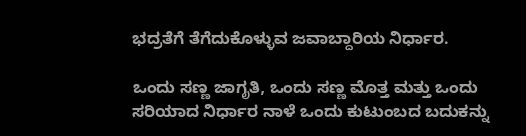ಭದ್ರತೆಗೆ ತೆಗೆದುಕೊಳ್ಳುವ ಜವಾಬ್ದಾರಿಯ ನಿರ್ಧಾರ.

ಒಂದು ಸಣ್ಣ ಜಾಗೃತಿ, ಒಂದು ಸಣ್ಣ ಮೊತ್ತ ಮತ್ತು ಒಂದು ಸರಿಯಾದ ನಿರ್ಧಾರ ನಾಳೆ ಒಂದು ಕುಟುಂಬದ ಬದುಕನ್ನು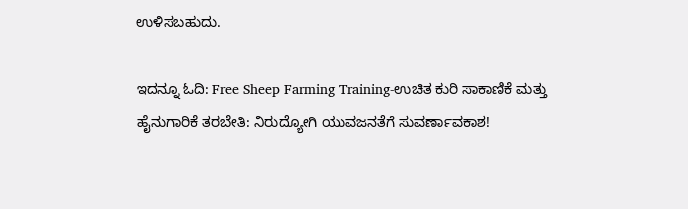ಉಳಿಸಬಹುದು.

ಇದನ್ನೂ ಓದಿ: Free Sheep Farming Training-ಉಚಿತ ಕುರಿ ಸಾಕಾಣಿಕೆ ಮತ್ತು ಹೈನುಗಾರಿಕೆ ತರಬೇತಿ: ನಿರುದ್ಯೋಗಿ ಯುವಜನತೆಗೆ ಸುವರ್ಣಾವಕಾಶ!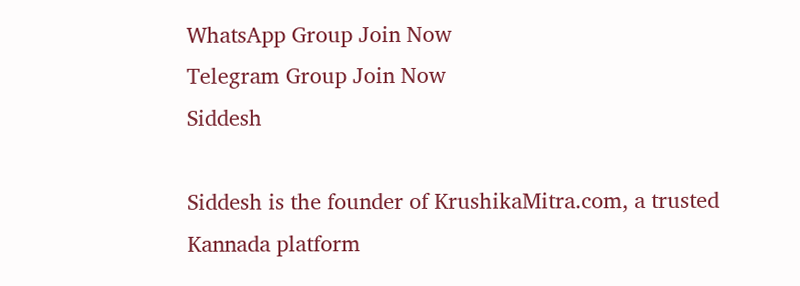WhatsApp Group Join Now
Telegram Group Join Now
Siddesh

Siddesh is the founder of KrushikaMitra.com, a trusted Kannada platform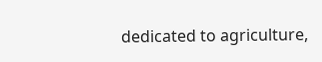dedicated to agriculture,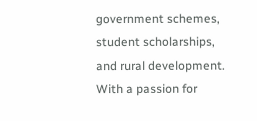government schemes, student scholarships, and rural development. With a passion for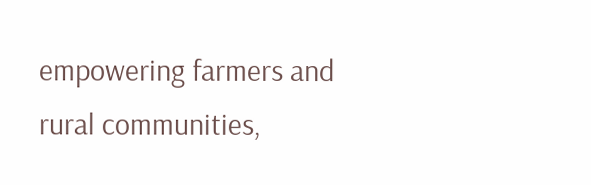empowering farmers and rural communities,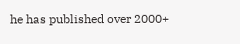he has published over 2000+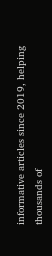informative articles since 2019, helping thousands of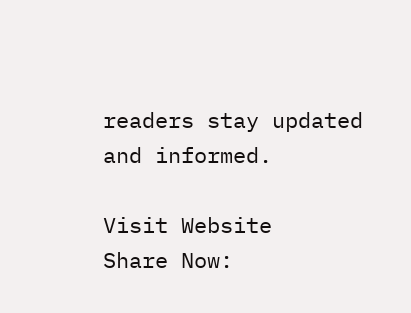readers stay updated and informed.

Visit Website
Share Now: